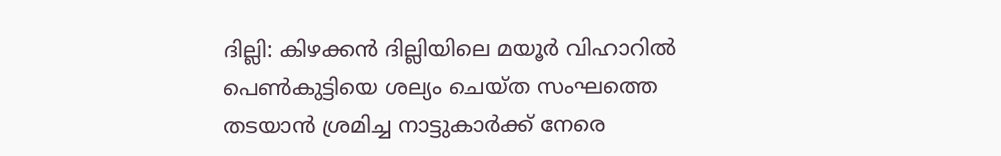ദില്ലി: കിഴക്കൻ ദില്ലിയിലെ മയൂർ വിഹാറിൽ പെൺകുട്ടിയെ ശല്യം ചെയ്ത സംഘത്തെ തടയാൻ ശ്രമിച്ച നാട്ടുകാർക്ക് നേരെ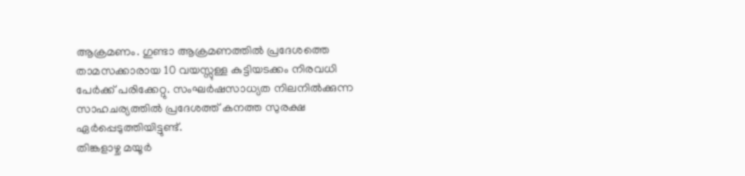ആക്രമണം. ഗുണ്ടാ ആക്രമണത്തിൽ പ്രദേശത്തെ താമസക്കാരായ 10 വയസ്സുള്ള കുട്ടിയടക്കം നിരവധി പേർക്ക് പരിക്കേറ്റു. സംഘർഷസാധ്യത നിലനിൽക്കുന്ന സാഹചര്യത്തിൽ പ്രദേശത്ത് കനത്ത സുരക്ഷ ഏർപ്പെടുത്തിയിട്ടുണ്ട്.
തിങ്കളാഴ്ച മയൂർ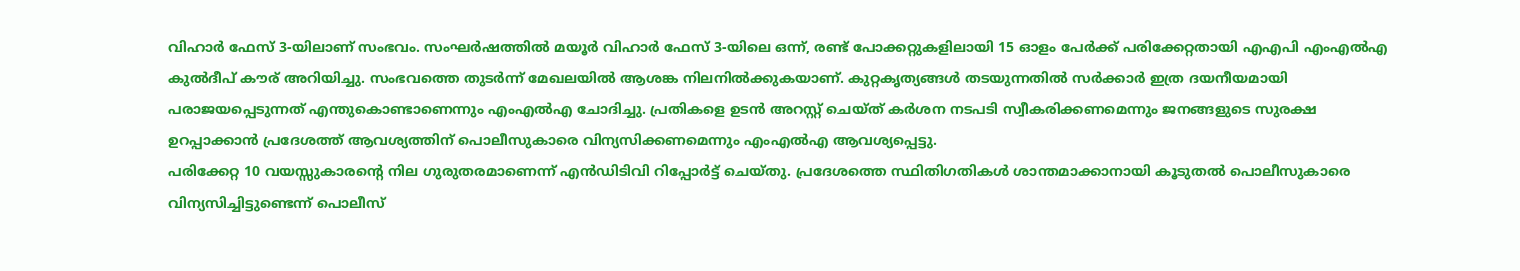വിഹാർ ഫേസ് 3-യിലാണ് സംഭവം. സംഘർഷത്തിൽ മയൂർ വിഹാർ ഫേസ് 3-യിലെ ഒന്ന്, രണ്ട് പോക്കറ്റുകളിലായി 15 ഓളം പേർക്ക് പരിക്കേറ്റതായി എഎപി എംഎൽഎ കുൽദീപ് കൗര് അറിയിച്ചു. സംഭവത്തെ തുടർന്ന് മേഖലയിൽ ആശങ്ക നിലനിൽക്കുകയാണ്. കുറ്റകൃത്യങ്ങൾ തടയുന്നതിൽ സർക്കാർ ഇത്ര ദയനീയമായി പരാജയപ്പെടുന്നത് എന്തുകൊണ്ടാണെന്നും എംഎൽഎ ചോദിച്ചു. പ്രതികളെ ഉടൻ അറസ്റ്റ് ചെയ്ത് കർശന നടപടി സ്വീകരിക്കണമെന്നും ജനങ്ങളുടെ സുരക്ഷ ഉറപ്പാക്കാൻ പ്രദേശത്ത് ആവശ്യത്തിന് പൊലീസുകാരെ വിന്യസിക്കണമെന്നും എംഎൽഎ ആവശ്യപ്പെട്ടു.
പരിക്കേറ്റ 10 വയസ്സുകാരൻ്റെ നില ഗുരുതരമാണെന്ന് എൻഡിടിവി റിപ്പോർട്ട് ചെയ്തു. പ്രദേശത്തെ സ്ഥിതിഗതികൾ ശാന്തമാക്കാനായി കൂടുതൽ പൊലീസുകാരെ വിന്യസിച്ചിട്ടുണ്ടെന്ന് പൊലീസ്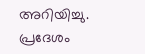അറിയിച്ചു. പ്രദേശം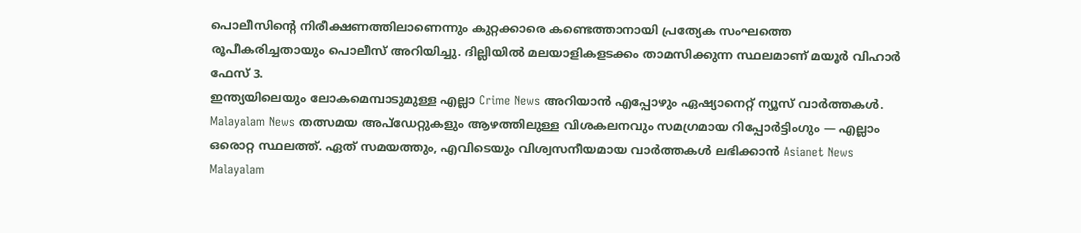പൊലീസിൻ്റെ നിരീക്ഷണത്തിലാണെന്നും കുറ്റക്കാരെ കണ്ടെത്താനായി പ്രത്യേക സംഘത്തെ രൂപീകരിച്ചതായും പൊലീസ് അറിയിച്ചു. ദില്ലിയിൽ മലയാളികളടക്കം താമസിക്കുന്ന സ്ഥലമാണ് മയൂർ വിഹാർ ഫേസ് 3.
ഇന്ത്യയിലെയും ലോകമെമ്പാടുമുള്ള എല്ലാ Crime News അറിയാൻ എപ്പോഴും ഏഷ്യാനെറ്റ് ന്യൂസ് വാർത്തകൾ. Malayalam News തത്സമയ അപ്ഡേറ്റുകളും ആഴത്തിലുള്ള വിശകലനവും സമഗ്രമായ റിപ്പോർട്ടിംഗും — എല്ലാം ഒരൊറ്റ സ്ഥലത്ത്. ഏത് സമയത്തും, എവിടെയും വിശ്വസനീയമായ വാർത്തകൾ ലഭിക്കാൻ Asianet News Malayalam